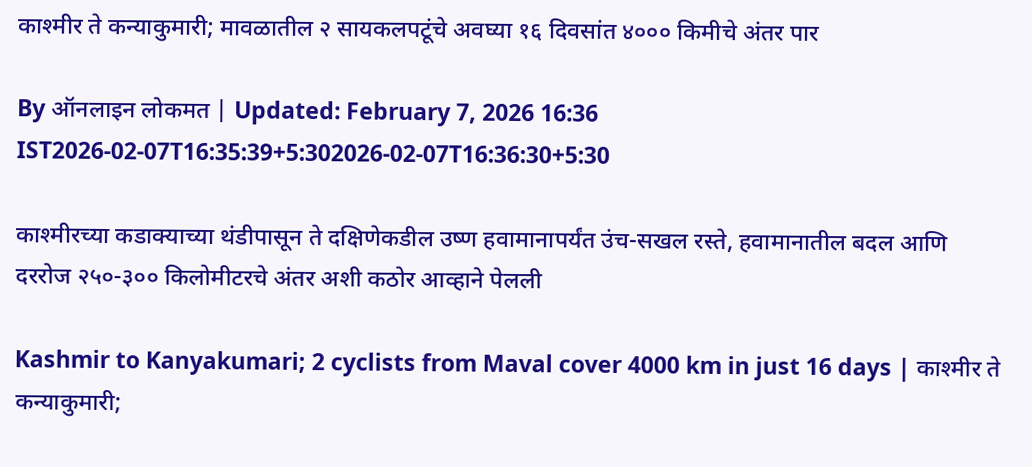काश्मीर ते कन्याकुमारी; मावळातील २ सायकलपटूंचे अवघ्या १६ दिवसांत ४००० किमीचे अंतर पार

By ऑनलाइन लोकमत | Updated: February 7, 2026 16:36 IST2026-02-07T16:35:39+5:302026-02-07T16:36:30+5:30

काश्मीरच्या कडाक्याच्या थंडीपासून ते दक्षिणेकडील उष्ण हवामानापर्यंत उंच-सखल रस्ते, हवामानातील बदल आणि दररोज २५०-३०० किलोमीटरचे अंतर अशी कठोर आव्हाने पेलली

Kashmir to Kanyakumari; 2 cyclists from Maval cover 4000 km in just 16 days | काश्मीर ते कन्याकुमारी;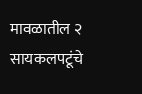मावळातील २ सायकलपटूंचे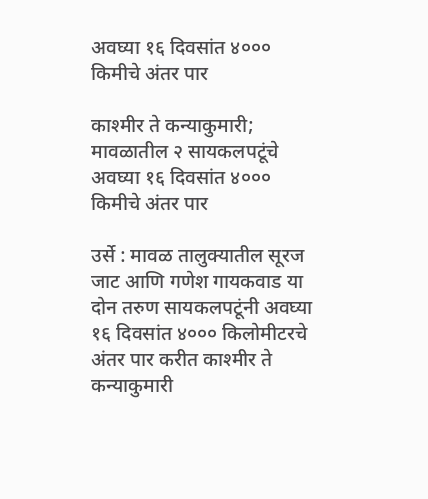अवघ्या १६ दिवसांत ४००० किमीचे अंतर पार

काश्मीर ते कन्याकुमारी; मावळातील २ सायकलपटूंचे अवघ्या १६ दिवसांत ४००० किमीचे अंतर पार

उर्से : मावळ तालुक्यातील सूरज जाट आणि गणेश गायकवाड या दोन तरुण सायकलपटूंनी अवघ्या १६ दिवसांत ४००० किलोमीटरचे अंतर पार करीत काश्मीर ते कन्याकुमारी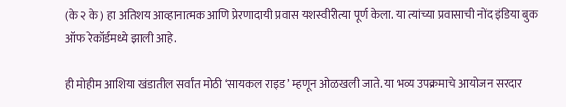(के २ के) हा अतिशय आव्हानात्मक आणि प्रेरणादायी प्रवास यशस्वीरीत्या पूर्ण केला. या त्यांच्या प्रवासाची नोंद इंडिया बुक ऑफ रेकॉर्डमध्ये झाली आहे.

ही मोहीम आशिया खंडातील सर्वांत मोठी ‘सायकल राइड’ म्हणून ओळखली जाते. या भव्य उपक्रमाचे आयोजन सरदार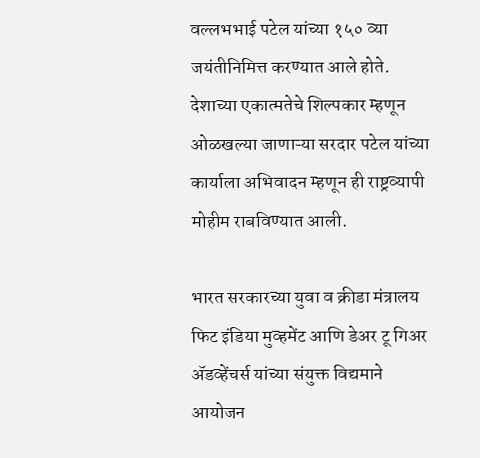वल्लभभाई पटेल यांच्या १५० व्या जयंतीनिमित्त करण्यात आले होते. देशाच्या एकात्मतेचे शिल्पकार म्हणून ओळखल्या जाणाऱ्या सरदार पटेल यांच्या कार्याला अभिवादन म्हणून ही राष्ट्रव्यापी मोहीम राबविण्यात आली.

भारत सरकारच्या युवा व क्रीडा मंत्रालय फिट इंडिया मुव्हमेंट आणि डेअर टू गिअर ॲडव्हेंचर्स यांच्या संयुक्त विद्यमाने आयोजन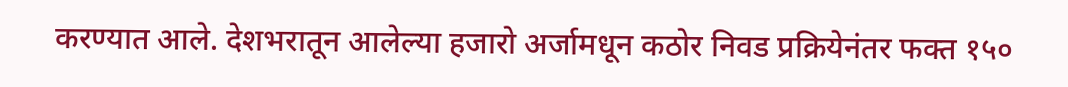करण्यात आले. देशभरातून आलेल्या हजारो अर्जामधून कठोर निवड प्रक्रियेनंतर फक्त १५०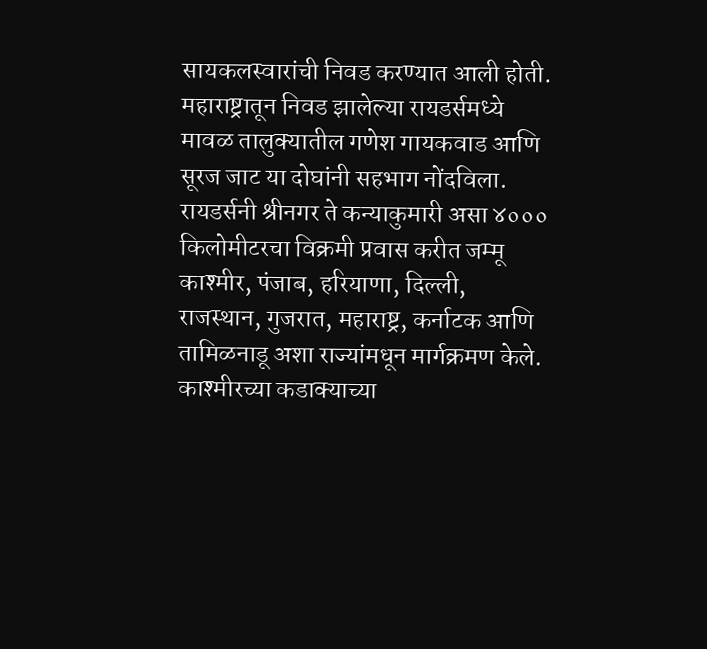सायकलस्वारांची निवड करण्यात आली होती. महाराष्ट्रातून निवड झालेल्या रायडर्समध्ये मावळ तालुक्यातील गणेश गायकवाड आणि सूरज जाट या दोघांनी सहभाग नोंदविला. रायडर्सनी श्रीनगर ते कन्याकुमारी असा ४००० किलोमीटरचा विक्रमी प्रवास करीत जम्मू काश्मीर, पंजाब, हरियाणा, दिल्ली, राजस्थान, गुजरात, महाराष्ट्र, कर्नाटक आणि तामिळनाडू अशा राज्यांमधून मार्गक्रमण केले. काश्मीरच्या कडाक्याच्या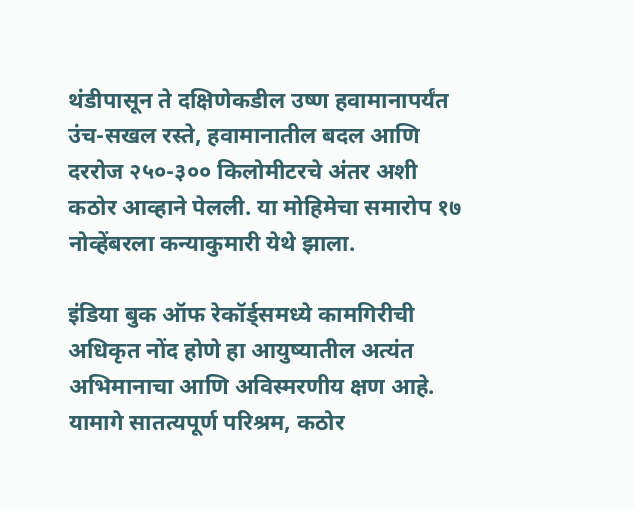थंडीपासून ते दक्षिणेकडील उष्ण हवामानापर्यंत उंच-सखल रस्ते, हवामानातील बदल आणि दररोज २५०-३०० किलोमीटरचे अंतर अशी कठोर आव्हाने पेलली. या मोहिमेचा समारोप १७ नोव्हेंबरला कन्याकुमारी येथे झाला.

इंडिया बुक ऑफ रेकॉर्ड्समध्ये कामगिरीची अधिकृत नोंद होणे हा आयुष्यातील अत्यंत अभिमानाचा आणि अविस्मरणीय क्षण आहे. यामागे सातत्यपूर्ण परिश्रम, कठोर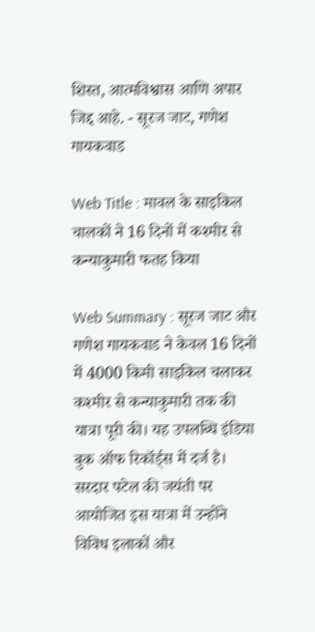शिस्त, आत्मविश्वास आणि अपार जिद्द आहे. - सूरज जाट, गणेश गायकवाड

Web Title : मावल के साइकिल चालकों ने 16 दिनों में कश्मीर से कन्याकुमारी फतह किया

Web Summary : सूरज जाट और गणेश गायकवाड ने केवल 16 दिनों में 4000 किमी साइकिल चलाकर कश्मीर से कन्याकुमारी तक की यात्रा पूरी की। यह उपलब्धि इंडिया बुक ऑफ रिकॉर्ड्स में दर्ज है। सरदार पटेल की जयंती पर आयोजित इस यात्रा में उन्होंने विविध इलाकों और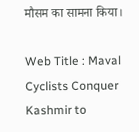मौसम का सामना किया।

Web Title : Maval Cyclists Conquer Kashmir to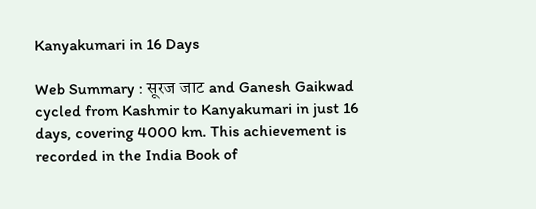Kanyakumari in 16 Days

Web Summary : सूरज जाट and Ganesh Gaikwad cycled from Kashmir to Kanyakumari in just 16 days, covering 4000 km. This achievement is recorded in the India Book of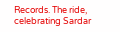Records. The ride, celebrating Sardar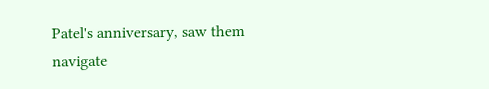Patel's anniversary, saw them navigate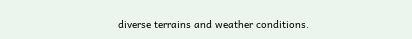diverse terrains and weather conditions.